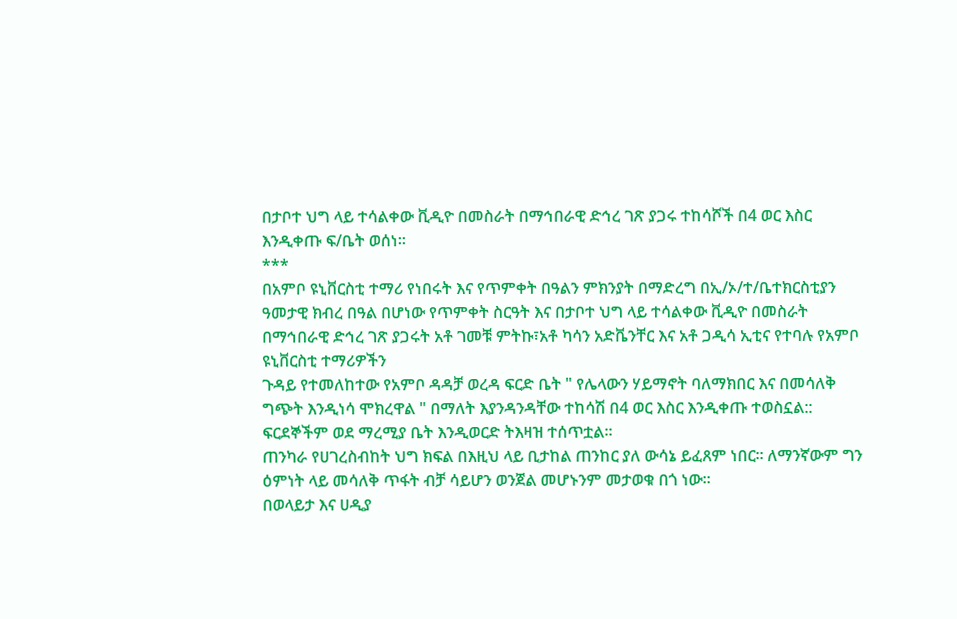በታቦተ ህግ ላይ ተሳልቀው ቪዲዮ በመስራት በማኅበራዊ ድኅረ ገጽ ያጋሩ ተከሳሾች በ4 ወር እስር እንዲቀጡ ፍ/ቤት ወሰነ።
***
በአምቦ ዩኒቨርስቲ ተማሪ የነበሩት እና የጥምቀት በዓልን ምክንያት በማድረግ በኢ/ኦ/ተ/ቤተክርስቲያን ዓመታዊ ክብረ በዓል በሆነው የጥምቀት ስርዓት እና በታቦተ ህግ ላይ ተሳልቀው ቪዲዮ በመስራት በማኅበራዊ ድኅረ ገጽ ያጋሩት አቶ ገመቹ ምትኩ፣አቶ ካሳን አድቬንቸር እና አቶ ጋዲሳ ኢቲና የተባሉ የአምቦ ዩኒቨርስቲ ተማሪዎችን
ጉዳይ የተመለከተው የአምቦ ዳዳቻ ወረዳ ፍርድ ቤት " የሌላውን ሃይማኖት ባለማክበር እና በመሳለቅ ግጭት እንዲነሳ ሞክረዋል " በማለት እያንዳንዳቸው ተከሳሽ በ4 ወር እስር እንዲቀጡ ተወስኗል::
ፍርደኞችም ወደ ማረሚያ ቤት እንዲወርድ ትእዛዝ ተሰጥቷል።
ጠንካራ የሀገረስብከት ህግ ክፍል በእዚህ ላይ ቢታከል ጠንከር ያለ ውሳኔ ይፈጸም ነበር። ለማንኛውም ግን ዕምነት ላይ መሳለቅ ጥፋት ብቻ ሳይሆን ወንጀል መሆኑንም መታወቁ በጎ ነው።
በወላይታ እና ሀዲያ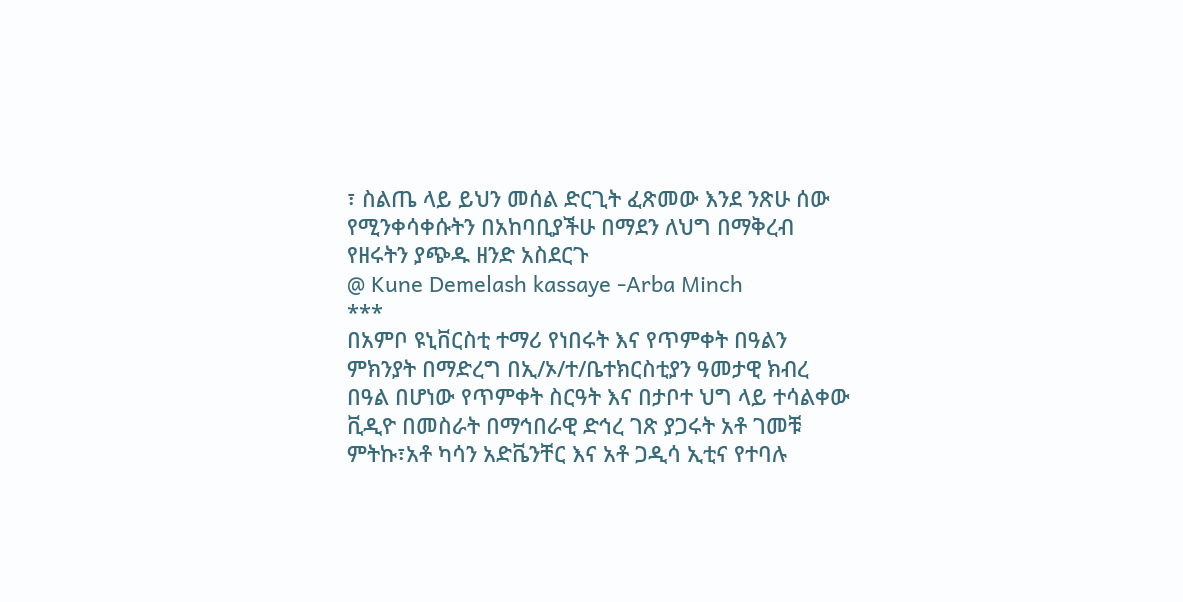፣ ስልጤ ላይ ይህን መሰል ድርጊት ፈጽመው እንደ ንጽሁ ሰው የሚንቀሳቀሱትን በአከባቢያችሁ በማደን ለህግ በማቅረብ የዘሩትን ያጭዱ ዘንድ አስደርጉ
@ Kune Demelash kassaye -Arba Minch
***
በአምቦ ዩኒቨርስቲ ተማሪ የነበሩት እና የጥምቀት በዓልን ምክንያት በማድረግ በኢ/ኦ/ተ/ቤተክርስቲያን ዓመታዊ ክብረ በዓል በሆነው የጥምቀት ስርዓት እና በታቦተ ህግ ላይ ተሳልቀው ቪዲዮ በመስራት በማኅበራዊ ድኅረ ገጽ ያጋሩት አቶ ገመቹ ምትኩ፣አቶ ካሳን አድቬንቸር እና አቶ ጋዲሳ ኢቲና የተባሉ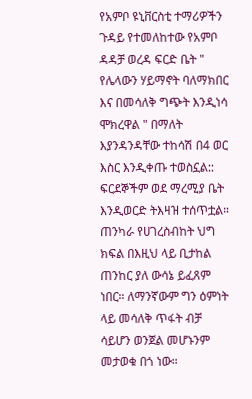የአምቦ ዩኒቨርስቲ ተማሪዎችን
ጉዳይ የተመለከተው የአምቦ ዳዳቻ ወረዳ ፍርድ ቤት " የሌላውን ሃይማኖት ባለማክበር እና በመሳለቅ ግጭት እንዲነሳ ሞክረዋል " በማለት እያንዳንዳቸው ተከሳሽ በ4 ወር እስር እንዲቀጡ ተወስኗል::
ፍርደኞችም ወደ ማረሚያ ቤት እንዲወርድ ትእዛዝ ተሰጥቷል።
ጠንካራ የሀገረስብከት ህግ ክፍል በእዚህ ላይ ቢታከል ጠንከር ያለ ውሳኔ ይፈጸም ነበር። ለማንኛውም ግን ዕምነት ላይ መሳለቅ ጥፋት ብቻ ሳይሆን ወንጀል መሆኑንም መታወቁ በጎ ነው።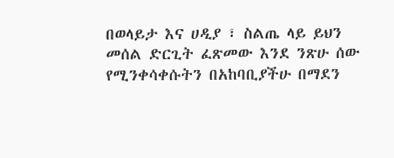በወላይታ እና ሀዲያ ፣ ስልጤ ላይ ይህን መሰል ድርጊት ፈጽመው እንደ ንጽሁ ሰው የሚንቀሳቀሱትን በአከባቢያችሁ በማደን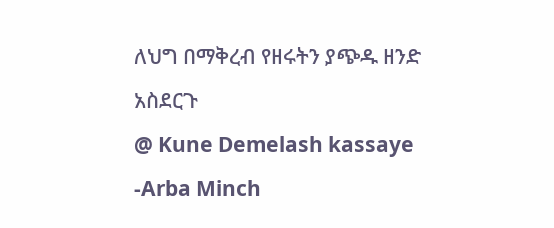ለህግ በማቅረብ የዘሩትን ያጭዱ ዘንድ አስደርጉ
@ Kune Demelash kassaye -Arba Minch